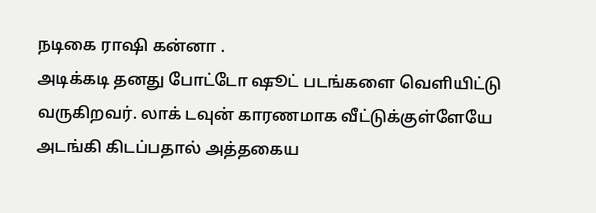நடிகை ராஷி கன்னா .
அடிக்கடி தனது போட்டோ ஷூட் படங்களை வெளியிட்டு வருகிறவர். லாக் டவுன் காரணமாக வீட்டுக்குள்ளேயே அடங்கி கிடப்பதால் அத்தகைய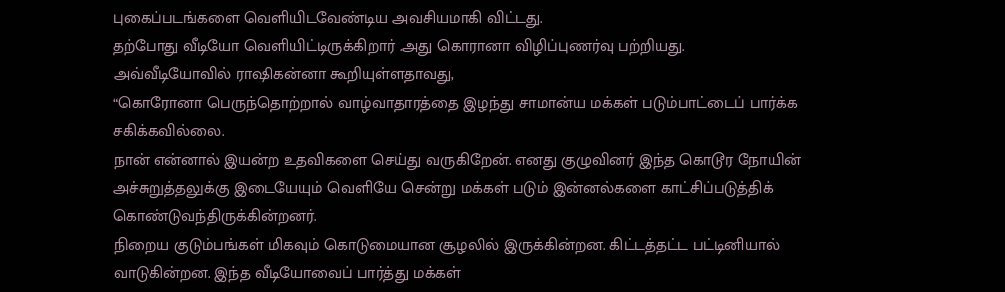புகைப்படங்களை வெளியிடவேண்டிய அவசியமாகி விட்டது.
தற்போது வீடியோ வெளியிட்டிருக்கிறார் .அது கொரானா விழிப்புணர்வு பற்றியது.
அவ்வீடியோவில் ராஷிகன்னா கூறியுள்ளதாவது,
“கொரோனா பெருந்தொற்றால் வாழ்வாதாரத்தை இழந்து சாமான்ய மக்கள் படும்பாட்டைப் பார்க்க சகிக்கவில்லை.
நான் என்னால் இயன்ற உதவிகளை செய்து வருகிறேன். எனது குழுவினர் இந்த கொடூர நோயின் அச்சுறுத்தலுக்கு இடையேயும் வெளியே சென்று மக்கள் படும் இன்னல்களை காட்சிப்படுத்திக் கொண்டுவந்திருக்கின்றனர்.
நிறைய குடும்பங்கள் மிகவும் கொடுமையான சூழலில் இருக்கின்றன. கிட்டத்தட்ட பட்டினியால் வாடுகின்றன. இந்த வீடியோவைப் பார்த்து மக்கள்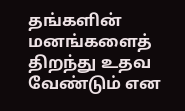தங்களின் மனங்களைத் திறந்து உதவ வேண்டும் என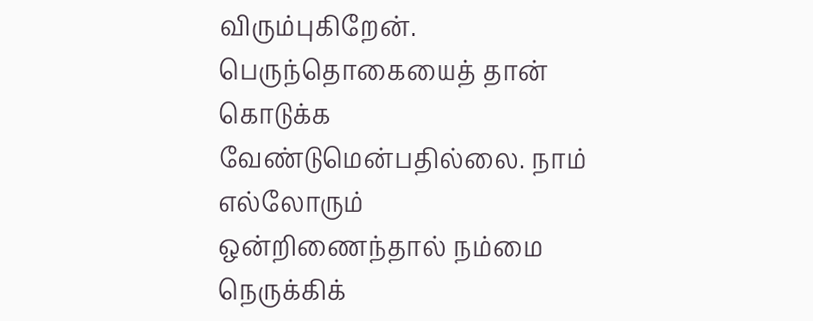விரும்புகிறேன்.
பெருந்தொகையைத் தான் கொடுக்க வேண்டுமென்பதில்லை. நாம் எல்லோரும் ஒன்றிணைந்தால் நம்மை நெருக்கிக்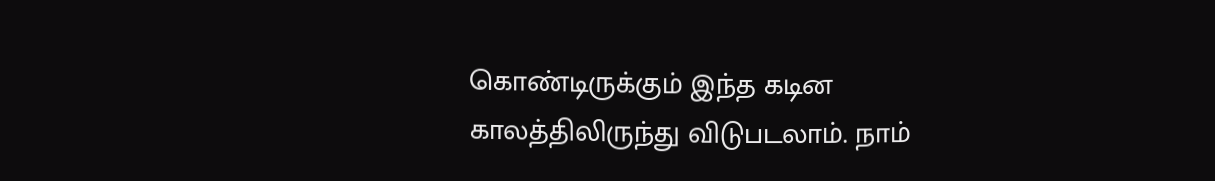கொண்டிருக்கும் இந்த கடின காலத்திலிருந்து விடுபடலாம். நாம்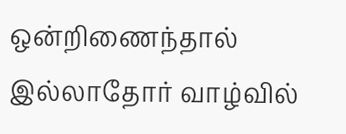ஒன்றிணைந்தால் இல்லாதோர் வாழ்வில்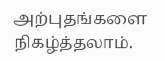அற்புதங்களை நிகழ்த்தலாம்.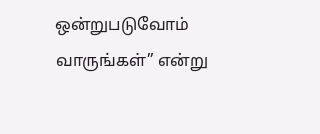ஒன்றுபடுவோம் வாருங்கள்” என்று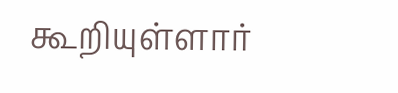கூறியுள்ளார்